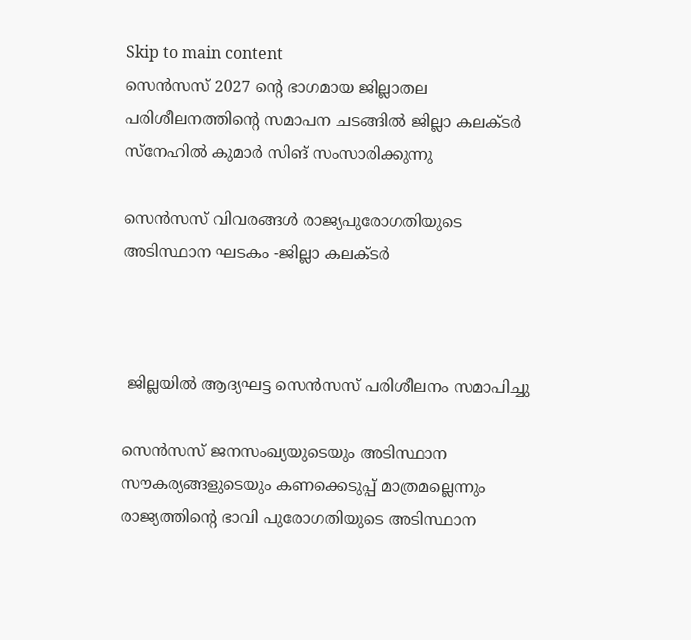Skip to main content
സെൻസസ് 2027 ന്റെ ഭാഗമായ ജില്ലാതല പരിശീലനത്തിൻ്റെ സമാപന ചടങ്ങിൽ ജില്ലാ കലക്ടർ സ്നേഹിൽ കുമാർ സിങ് സംസാരിക്കുന്നു

സെന്‍സസ് വിവരങ്ങള്‍ രാജ്യപുരോഗതിയുടെ അടിസ്ഥാന ഘടകം -ജില്ലാ കലക്ടര്‍



 ജില്ലയില്‍ ആദ്യഘട്ട സെൻസസ് പരിശീലനം സമാപിച്ചു

സെൻസസ് ജനസംഖ്യയുടെയും അടിസ്ഥാന സൗകര്യങ്ങളുടെയും കണക്കെടുപ്പ് മാത്രമല്ലെന്നും രാജ്യത്തിന്റെ ഭാവി പുരോഗതിയുടെ അടിസ്ഥാന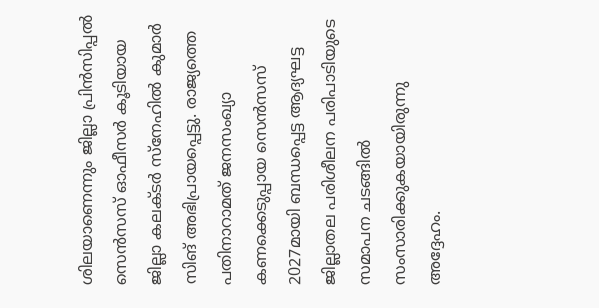ശിലയാണെന്നും ജില്ലാ പ്രിന്‍സിപ്പല്‍ സെന്‍സസ് ഓഫീസര്‍ കൂടിയായ ജില്ലാ കലക്ടര്‍ സ്‌നേഹില്‍ കുമാര്‍ സിങ് അഭിപ്രായപ്പെട്ടു. രാജ്യത്തെ പതിനാറാമത് ജനസംഖ്യാ കണക്കെടുപ്പായ സെന്‍സസ് 2027മായി ബന്ധപ്പെട്ട ആദ്യഘട്ട ജില്ലാതല പരിശീലന പരിപാടിയുടെ സമാപന ചടങ്ങിൽ  സംസാരിക്കുകയായിരുന്നു അദ്ദേഹം.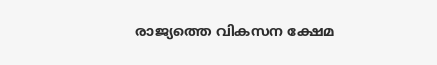രാജ്യത്തെ വികസന ക്ഷേമ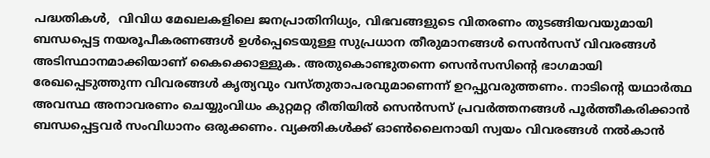പദ്ധതികള്‍,  വിവിധ മേഖലകളിലെ ജനപ്രാതിനിധ്യം, വിഭവങ്ങളുടെ വിതരണം തുടങ്ങിയവയുമായി ബന്ധപ്പെട്ട നയരൂപീകരണങ്ങള്‍ ഉള്‍പ്പെടെയുള്ള സുപ്രധാന തീരുമാനങ്ങള്‍ സെന്‍സസ് വിവരങ്ങള്‍ അടിസ്ഥാനമാക്കിയാണ് കൈക്കൊള്ളുക. അതുകൊണ്ടുതന്നെ സെന്‍സസിന്റെ ഭാഗമായി രേഖപ്പെടുത്തുന്ന വിവരങ്ങള്‍ കൃത്യവും വസ്തുതാപരവുമാണെന്ന് ഉറപ്പുവരുത്തണം. നാടിന്റെ യഥാര്‍ത്ഥ അവസ്ഥ അനാവരണം ചെയ്യുംവിധം കുറ്റമറ്റ രീതിയില്‍ സെന്‍സസ് പ്രവര്‍ത്തനങ്ങള്‍ പൂര്‍ത്തീകരിക്കാന്‍ ബന്ധപ്പെട്ടവര്‍ സംവിധാനം ഒരുക്കണം. വ്യക്തികള്‍ക്ക് ഓണ്‍ലൈനായി സ്വയം വിവരങ്ങള്‍ നല്‍കാന്‍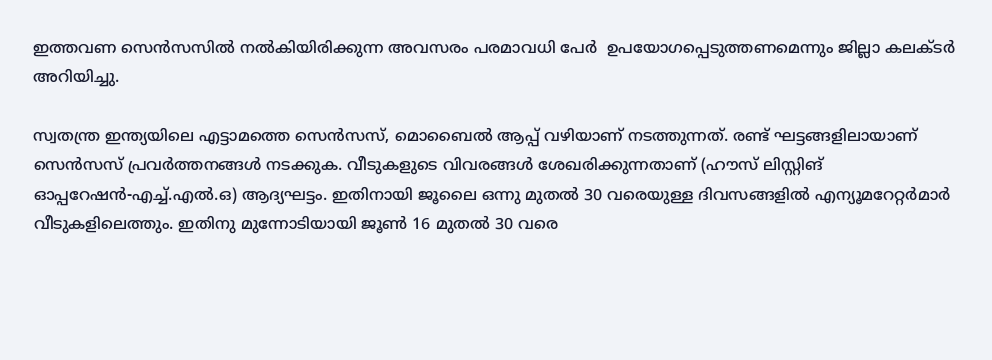ഇത്തവണ സെന്‍സസില്‍ നല്‍കിയിരിക്കുന്ന അവസരം പരമാവധി പേർ ‍ ഉപയോഗപ്പെടുത്തണമെന്നും ജില്ലാ കലക്ടര്‍ അറിയിച്ചു.

സ്വതന്ത്ര ഇന്ത്യയിലെ എട്ടാമത്തെ സെന്‍സസ്, മൊബൈല്‍ ആപ്പ് വഴിയാണ് നടത്തുന്നത്. രണ്ട് ഘട്ടങ്ങളിലായാണ് സെന്‍സസ് പ്രവര്‍ത്തനങ്ങള്‍ നടക്കുക. വീടുകളുടെ വിവരങ്ങള്‍ ശേഖരിക്കുന്നതാണ് (ഹൗസ് ലിസ്റ്റിങ് ഓപ്പറേഷന്‍-എച്ച്.എൽ.ഒ) ആദ്യഘട്ടം. ഇതിനായി ജൂലൈ ഒന്നു മുതല്‍ 30 വരെയുള്ള ദിവസങ്ങളില്‍ എന്യൂമറേറ്റര്‍മാര്‍ വീടുകളിലെത്തും. ഇതിനു മുന്നോടിയായി ജൂണ്‍ 16 മുതല്‍ 30 വരെ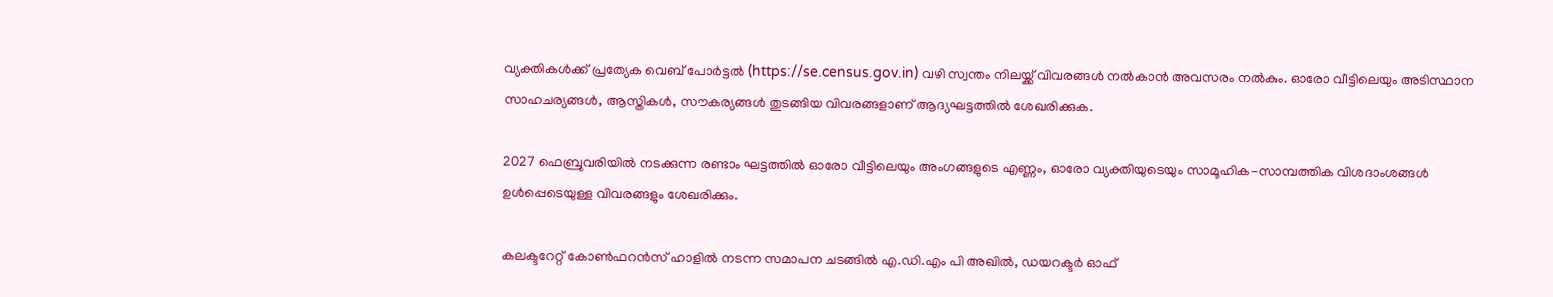വ്യക്തികള്‍ക്ക് പ്രത്യേക വെബ് പോര്‍ട്ടല്‍ (https://se.census.gov.in) വഴി സ്വന്തം നിലയ്ക്ക് വിവരങ്ങള്‍ നല്‍കാന്‍ അവസരം നല്‍കും. ഓരോ വീട്ടിലെയും അടിസ്ഥാന സാഹചര്യങ്ങള്‍, ആസ്തികള്‍, സൗകര്യങ്ങള്‍ തുടങ്ങിയ വിവരങ്ങളാണ് ആദ്യഘട്ടത്തില്‍ ശേഖരിക്കുക.

2027 ഫെബ്രുവരിയില്‍ നടക്കുന്ന രണ്ടാം ഘട്ടത്തില്‍ ഓരോ വീട്ടിലെയും അംഗങ്ങളുടെ എണ്ണം, ഓരോ വ്യക്തിയുടെയും സാമൂഹിക-സാമ്പത്തിക വിശദാംശങ്ങള്‍ ഉള്‍പ്പെടെയുള്ള വിവരങ്ങളും ശേഖരിക്കും.

കലക്ടറേറ്റ് കോണ്‍ഫറന്‍സ് ഹാളില്‍ നടന്ന സമാപന ചടങ്ങിൽ എ.ഡി.എം പി അഖില്‍, ഡയറക്ടര്‍ ഓഫ്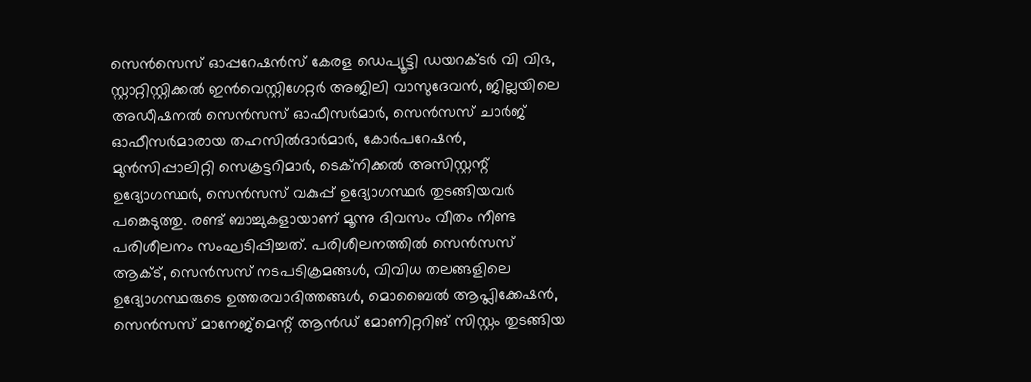സെന്‍സെസ് ഓപ്പറേഷന്‍സ് കേരള ഡെപ്യൂട്ടി ഡയറക്ടര്‍ വി വിഭ, സ്റ്റാറ്റിസ്റ്റിക്കല്‍ ഇന്‍വെസ്റ്റിഗേറ്റര്‍ അജിലി വാസുദേവന്‍, ജില്ലയിലെ അഡീഷനല്‍ സെന്‍സസ് ഓഫീസര്‍മാര്‍, സെന്‍സസ് ചാര്‍ജ് ഓഫീസര്‍മാരായ തഹസില്‍ദാര്‍മാര്‍, കോര്‍പറേഷന്‍, മുന്‍സിപ്പാലിറ്റി സെക്രട്ടറിമാര്‍, ടെക്നിക്കല്‍ അസിസ്റ്റന്റ് ഉദ്യോഗസ്ഥര്‍, സെന്‍സസ് വകുപ്പ് ഉദ്യോഗസ്ഥര്‍ തുടങ്ങിയവര്‍ പങ്കെടുത്തു. രണ്ട് ബാച്ചുകളായാണ് മൂന്നു ദിവസം വീതം നീണ്ട പരിശീലനം സംഘടിപ്പിച്ചത്. പരിശീലനത്തില്‍ സെന്‍സസ് ആക്ട്, സെന്‍സസ് നടപടിക്രമങ്ങള്‍, വിവിധ തലങ്ങളിലെ ഉദ്യോഗസ്ഥരുടെ ഉത്തരവാദിത്തങ്ങള്‍, മൊബൈല്‍ ആപ്ലിക്കേഷന്‍, സെന്‍സസ് മാനേജ്മെന്റ് ആൻഡ് മോണിറ്ററിങ് സിസ്റ്റം തുടങ്ങിയ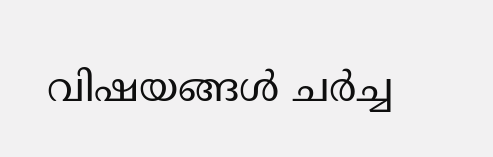വിഷയങ്ങള്‍ ചര്‍ച്ച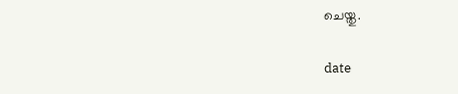ചെയ്തു.

date